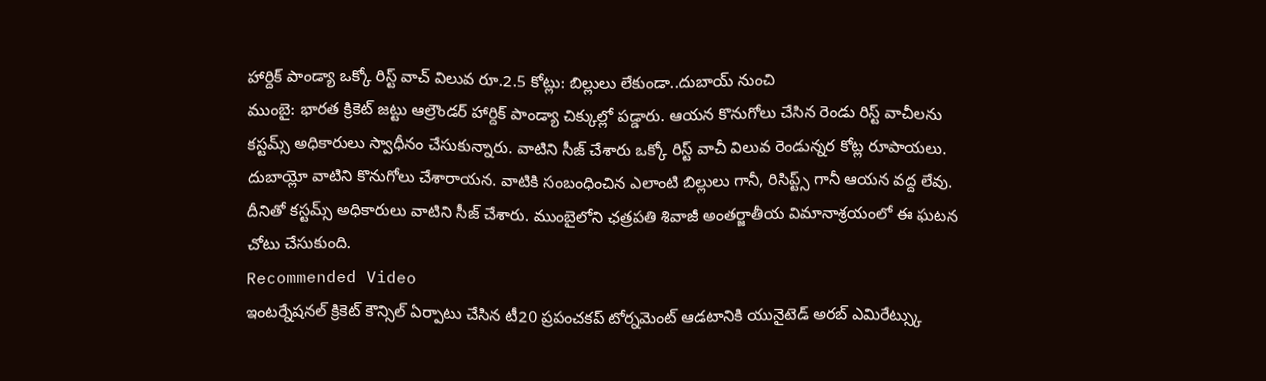హార్దిక్ పాండ్యా ఒక్కో రిస్ట్ వాచ్ విలువ రూ.2.5 కోట్లు: బిల్లులు లేకుండా..దుబాయ్ నుంచి
ముంబై: భారత క్రికెట్ జట్టు ఆల్రౌండర్ హార్దిక్ పాండ్యా చిక్కుల్లో పడ్డారు. ఆయన కొనుగోలు చేసిన రెండు రిస్ట్ వాచీలను కస్టమ్స్ అధికారులు స్వాధీనం చేసుకున్నారు. వాటిని సీజ్ చేశారు ఒక్కో రిస్ట్ వాచీ విలువ రెండున్నర కోట్ల రూపాయలు. దుబాయ్లో వాటిని కొనుగోలు చేశారాయన. వాటికి సంబంధించిన ఎలాంటి బిల్లులు గానీ, రిసిప్ట్స్ గానీ ఆయన వద్ద లేవు. దీనితో కస్టమ్స్ అధికారులు వాటిని సీజ్ చేశారు. ముంబైలోని ఛత్రపతి శివాజీ అంతర్జాతీయ విమానాశ్రయంలో ఈ ఘటన చోటు చేసుకుంది.
Recommended Video
ఇంటర్నేషనల్ క్రికెట్ కౌన్సిల్ ఏర్పాటు చేసిన టీ20 ప్రపంచకప్ టోర్నమెంట్ ఆడటానికి యునైటెడ్ అరబ్ ఎమిరేట్స్కు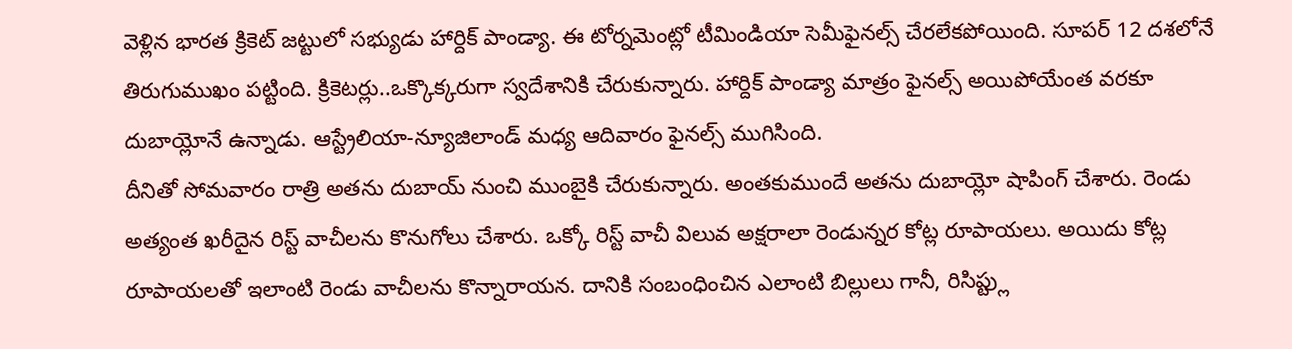వెళ్లిన భారత క్రికెట్ జట్టులో సభ్యుడు హార్దిక్ పాండ్యా. ఈ టోర్నమెంట్లో టీమిండియా సెమీఫైనల్స్ చేరలేకపోయింది. సూపర్ 12 దశలోనే తిరుగుముఖం పట్టింది. క్రికెటర్లు..ఒక్కొక్కరుగా స్వదేశానికి చేరుకున్నారు. హార్దిక్ పాండ్యా మాత్రం ఫైనల్స్ అయిపోయేంత వరకూ దుబాయ్లోనే ఉన్నాడు. ఆస్ట్రేలియా-న్యూజిలాండ్ మధ్య ఆదివారం ఫైనల్స్ ముగిసింది.
దీనితో సోమవారం రాత్రి అతను దుబాయ్ నుంచి ముంబైకి చేరుకున్నారు. అంతకుముందే అతను దుబాయ్లో షాపింగ్ చేశారు. రెండు అత్యంత ఖరీదైన రిస్ట్ వాచీలను కొనుగోలు చేశారు. ఒక్కో రిస్ట్ వాచీ విలువ అక్షరాలా రెండున్నర కోట్ల రూపాయలు. అయిదు కోట్ల రూపాయలతో ఇలాంటి రెండు వాచీలను కొన్నారాయన. దానికి సంబంధించిన ఎలాంటి బిల్లులు గానీ, రిసిప్ట్లు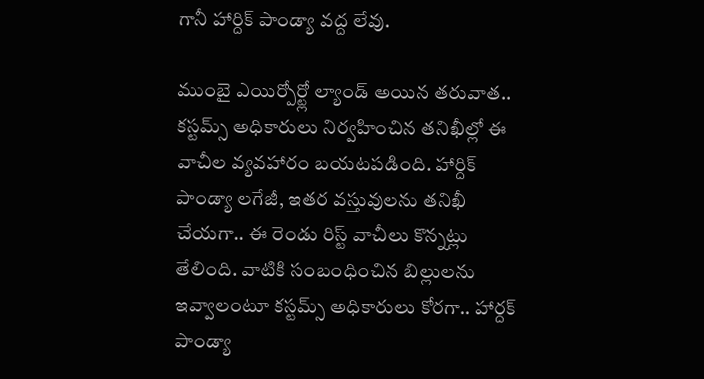గానీ హార్దిక్ పాండ్యా వద్ద లేవు.

ముంబై ఎయిర్పోర్ట్లో ల్యాండ్ అయిన తరువాత.. కస్టమ్స్ అధికారులు నిర్వహించిన తనిఖీల్లో ఈ వాచీల వ్యవహారం బయటపడింది. హార్దిక్ పాండ్యా లగేజీ, ఇతర వస్తువులను తనిఖీ చేయగా.. ఈ రెండు రిస్ట్ వాచీలు కొన్నట్లు తేలింది. వాటికి సంబంధించిన బిల్లులను ఇవ్వాలంటూ కస్టమ్స్ అధికారులు కోరగా.. హార్దక్ పాండ్యా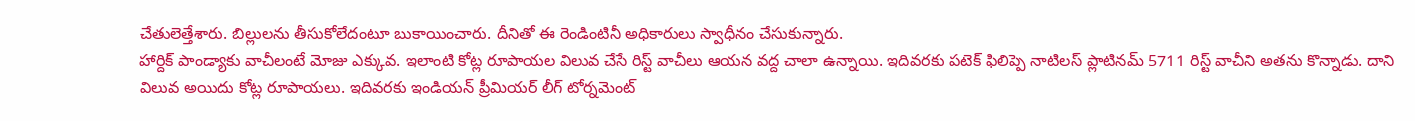చేతులెత్తేశారు. బిల్లులను తీసుకోలేదంటూ బుకాయించారు. దీనితో ఈ రెండింటినీ అధికారులు స్వాధీనం చేసుకున్నారు.
హార్దిక్ పాండ్యాకు వాచీలంటే మోజు ఎక్కువ. ఇలాంటి కోట్ల రూపాయల విలువ చేసే రిస్ట్ వాచీలు ఆయన వద్ద చాలా ఉన్నాయి. ఇదివరకు పటెక్ ఫిలిప్పె నాటిలస్ ప్లాటినమ్ 5711 రిస్ట్ వాచీని అతను కొన్నాడు. దాని విలువ అయిదు కోట్ల రూపాయలు. ఇదివరకు ఇండియన్ ప్రీమియర్ లీగ్ టోర్నమెంట్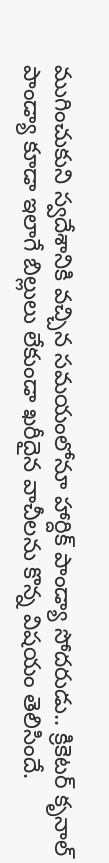ముగించుకుని స్వదేశానికి వచ్చిన సమయంలోనూ హార్దిక్ పాండ్యా సోదరుడు.. క్రికెటర్ కృనాల్ పాండ్యా కూడా ఇలాగే బిల్లులు లేకుండా ఖరీదైన వాచీలను కొన్న విషయం తెలిసిందే.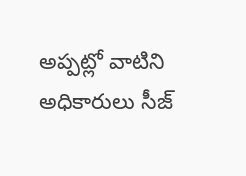అప్పట్లో వాటిని అధికారులు సీజ్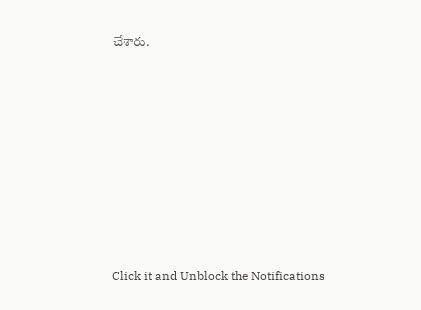చేశారు.












Click it and Unblock the Notifications